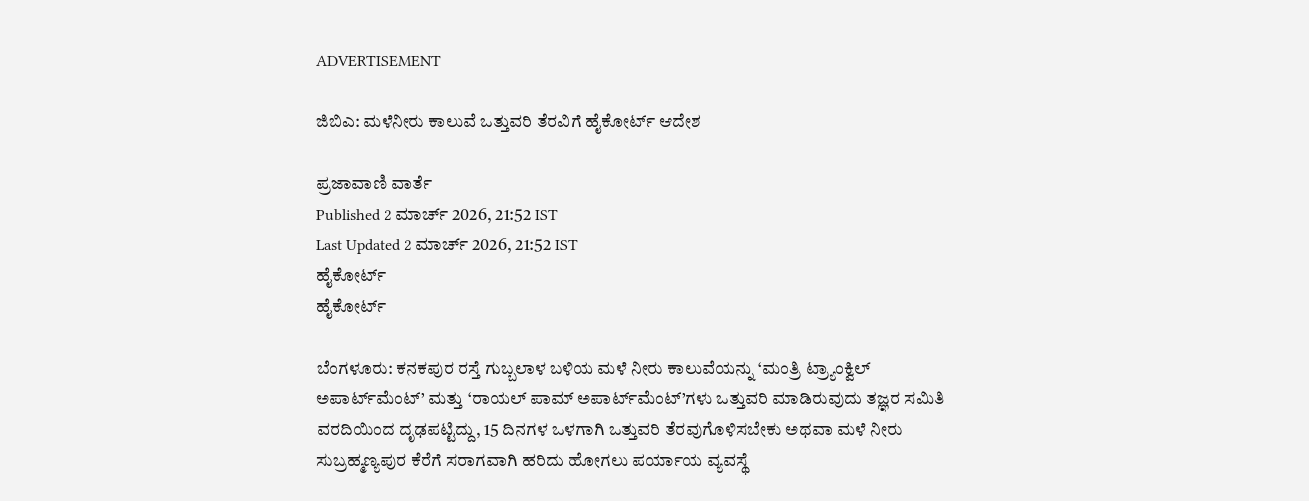ADVERTISEMENT

ಜಿಬಿಎ: ಮಳೆನೀರು ಕಾಲುವೆ ಒತ್ತುವರಿ ತೆರವಿಗೆ ಹೈಕೋರ್ಟ್‌ ಆದೇಶ

ಪ್ರಜಾವಾಣಿ ವಾರ್ತೆ
Published 2 ಮಾರ್ಚ್ 2026, 21:52 IST
Last Updated 2 ಮಾರ್ಚ್ 2026, 21:52 IST
ಹೈಕೋರ್ಟ್‌
ಹೈಕೋರ್ಟ್‌

ಬೆಂಗಳೂರು: ಕನಕಪುರ ರಸ್ತೆ ಗುಬ್ಬಲಾಳ ಬಳಿಯ ಮಳೆ ನೀರು ಕಾಲುವೆಯನ್ನು ‘ಮಂತ್ರಿ ಟ್ರ್ಯಾಂಕ್ವಿಲ್‌ ಅಪಾರ್ಟ್‌ಮೆಂಟ್‌’ ಮತ್ತು ‘ರಾಯಲ್‌ ಪಾಮ್‌ ಅಪಾರ್ಟ್‌ಮೆಂಟ್‌’ಗಳು ಒತ್ತುವರಿ ಮಾಡಿರುವುದು ತಜ್ಞರ ಸಮಿತಿ ವರದಿಯಿಂದ ದೃಢಪಟ್ಟಿದ್ದು, 15 ದಿನಗಳ ಒಳಗಾಗಿ ಒತ್ತುವರಿ ತೆರವುಗೊಳಿಸಬೇಕು ಅಥವಾ ಮಳೆ ನೀರು ಸುಬ್ರಹ್ಮಣ್ಯಪುರ ಕೆರೆಗೆ ಸರಾಗವಾಗಿ ಹರಿದು ಹೋಗಲು ಪರ್ಯಾಯ ವ್ಯವಸ್ಥೆ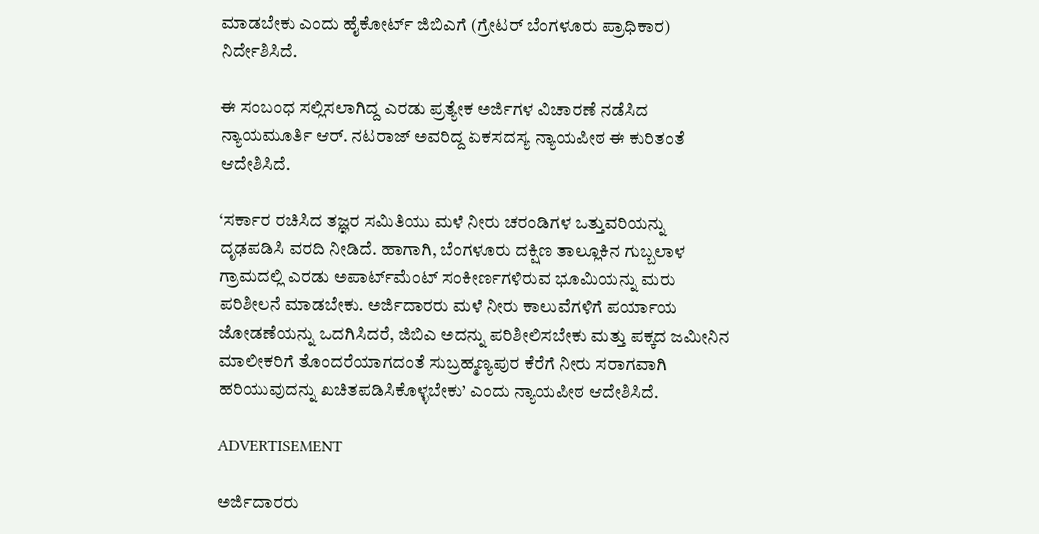ಮಾಡಬೇಕು ಎಂದು ಹೈಕೋರ್ಟ್‌ ಜಿಬಿಎಗೆ (ಗ್ರೇಟರ್ ಬೆಂಗಳೂರು ಪ್ರಾಧಿಕಾರ) ನಿರ್ದೇಶಿಸಿದೆ.

ಈ ಸಂಬಂಧ ಸಲ್ಲಿಸಲಾಗಿದ್ದ ಎರಡು ಪ್ರತ್ಯೇಕ ಅರ್ಜಿಗಳ ವಿಚಾರಣೆ ನಡೆಸಿದ ನ್ಯಾಯಮೂರ್ತಿ ಆರ್‌. ನಟರಾಜ್‌ ಅವರಿದ್ದ ಏಕಸದಸ್ಯ ನ್ಯಾಯಪೀಠ ಈ ಕುರಿತಂತೆ ಆದೇಶಿಸಿದೆ.

‘ಸರ್ಕಾರ ರಚಿಸಿದ ತಜ್ಞರ ಸಮಿತಿಯು ಮಳೆ ನೀರು ಚರಂಡಿಗಳ ಒತ್ತುವರಿಯನ್ನು ದೃಢಪಡಿಸಿ ವರದಿ ನೀಡಿದೆ. ಹಾಗಾಗಿ, ಬೆಂಗಳೂರು ದಕ್ಷಿಣ ತಾಲ್ಲೂಕಿನ ಗುಬ್ಬಲಾಳ ಗ್ರಾಮದಲ್ಲಿ ಎರಡು ಅಪಾರ್ಟ್‌ಮೆಂಟ್‌ ಸಂಕೀರ್ಣಗಳಿರುವ ಭೂಮಿಯನ್ನು ಮರು ಪರಿಶೀಲನೆ ಮಾಡಬೇಕು. ಅರ್ಜಿದಾರರು ಮಳೆ ನೀರು ಕಾಲುವೆಗಳಿಗೆ ಪರ್ಯಾಯ ಜೋಡಣೆಯನ್ನು ಒದಗಿಸಿದರೆ, ಜಿಬಿಎ ಅದನ್ನು ಪರಿಶೀಲಿಸಬೇಕು ಮತ್ತು ಪಕ್ಕದ ಜಮೀನಿನ ಮಾಲೀಕರಿಗೆ ತೊಂದರೆಯಾಗದಂತೆ ಸುಬ್ರಹ್ಮಣ್ಯಪುರ ಕೆರೆಗೆ ನೀರು ಸರಾಗವಾಗಿ ಹರಿಯುವುದನ್ನು ಖಚಿತಪಡಿಸಿಕೊಳ್ಳಬೇಕು’ ಎಂದು ನ್ಯಾಯಪೀಠ ಆದೇಶಿಸಿದೆ.

ADVERTISEMENT

ಅರ್ಜಿದಾರರು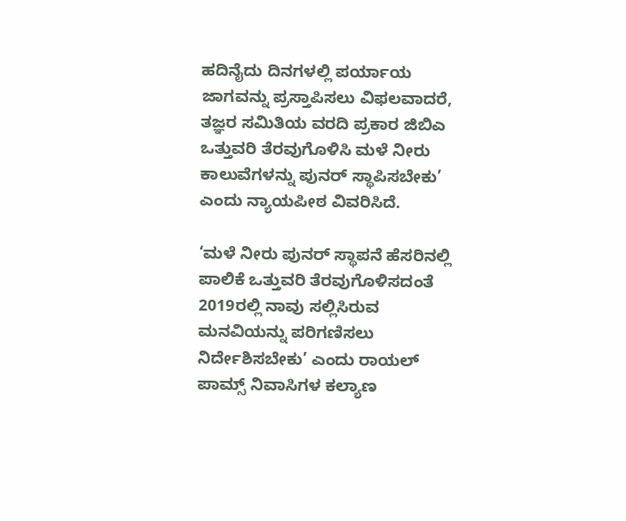ಹದಿನೈದು ದಿನಗಳಲ್ಲಿ ಪರ್ಯಾಯ ಜಾಗವನ್ನು ಪ್ರಸ್ತಾಪಿಸಲು ವಿಫಲವಾದರೆ, ತಜ್ಞರ ಸಮಿತಿಯ ವರದಿ ಪ್ರಕಾರ ಜಿಬಿಎ ಒತ್ತುವರಿ ತೆರವುಗೊಳಿಸಿ ಮಳೆ ನೀರು ಕಾಲುವೆಗಳನ್ನು ಪುನರ್ ಸ್ಥಾಪಿಸಬೇಕು’ ಎಂದು ನ್ಯಾಯಪೀಠ ವಿವರಿಸಿದೆ.

‘ಮಳೆ ನೀರು ಪುನರ್‌ ಸ್ಥಾಪನೆ ಹೆಸರಿನಲ್ಲಿ ಪಾಲಿಕೆ ಒತ್ತುವರಿ ತೆರವುಗೊಳಿಸದಂತೆ 2019ರಲ್ಲಿ ನಾವು ಸಲ್ಲಿಸಿರುವ ಮನವಿಯನ್ನು ಪರಿಗಣಿಸಲು ನಿರ್ದೇಶಿಸಬೇಕು’ ಎಂದು ರಾಯಲ್‌ ಪಾಮ್ಸ್ ನಿವಾಸಿಗಳ ಕಲ್ಯಾಣ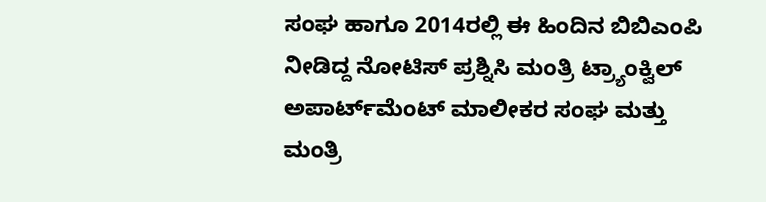ಸಂಘ ಹಾಗೂ 2014ರಲ್ಲಿ ಈ ಹಿಂದಿನ ಬಿಬಿಎಂಪಿ ನೀಡಿದ್ದ ನೋಟಿಸ್‌ ಪ್ರಶ್ನಿಸಿ ಮಂತ್ರಿ ಟ್ರ್ಯಾಂಕ್ವಿಲ್‌ ಅಪಾರ್ಟ್‌ಮೆಂಟ್‌ ಮಾಲೀಕರ ಸಂಘ ಮತ್ತು ಮಂತ್ರಿ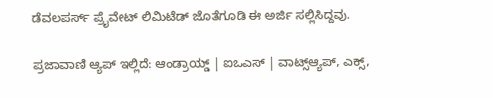ಡೆವಲಪರ್ಸ್ ಪ್ರೈವೇಟ್‌ ಲಿಮಿಟೆಡ್‌ ಜೊತೆಗೂಡಿ ಈ ಅರ್ಜಿ ಸಲ್ಲಿಸಿದ್ದವು.

ಪ್ರಜಾವಾಣಿ ಆ್ಯಪ್ ಇಲ್ಲಿದೆ: ಆಂಡ್ರಾಯ್ಡ್ | ಐಒಎಸ್ | ವಾಟ್ಸ್ಆ್ಯಪ್, ಎಕ್ಸ್,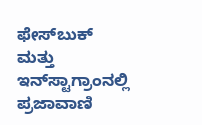ಫೇಸ್‌ಬುಕ್ ಮತ್ತು ಇನ್‌ಸ್ಟಾಗ್ರಾಂನಲ್ಲಿ ಪ್ರಜಾವಾಣಿ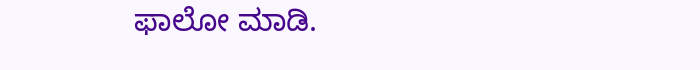ಫಾಲೋ ಮಾಡಿ.